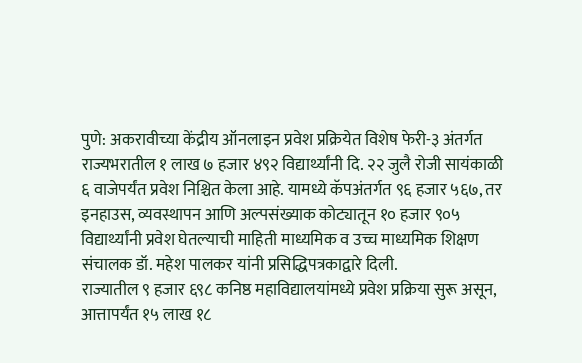पुणे: अकरावीच्या केंद्रीय ऑनलाइन प्रवेश प्रक्रियेत विशेष फेरी-३ अंतर्गत राज्यभरातील १ लाख ७ हजार ४९२ विद्यार्थ्यांनी दि. २२ जुलै रोजी सायंकाळी ६ वाजेपर्यंत प्रवेश निश्चित केला आहे. यामध्ये कॅपअंतर्गत ९६ हजार ५६७, तर इनहाउस, व्यवस्थापन आणि अल्पसंख्याक कोट्यातून १० हजार ९०५ विद्यार्थ्यांनी प्रवेश घेतल्याची माहिती माध्यमिक व उच्च माध्यमिक शिक्षण संचालक डॉ. महेश पालकर यांनी प्रसिद्धिपत्रकाद्वारे दिली.
राज्यातील ९ हजार ६९८ कनिष्ठ महाविद्यालयांमध्ये प्रवेश प्रक्रिया सुरू असून, आत्तापर्यंत १५ लाख १८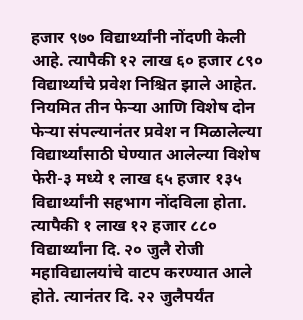हजार ९७० विद्यार्थ्यांनी नोंदणी केली आहे. त्यापैकी १२ लाख ६० हजार ८९० विद्यार्थ्यांचे प्रवेश निश्चित झाले आहेत.
नियमित तीन फेऱ्या आणि विशेष दोन फेऱ्या संपल्यानंतर प्रवेश न मिळालेल्या विद्यार्थ्यांसाठी घेण्यात आलेल्या विशेष फेरी-३ मध्ये १ लाख ६५ हजार १३५ विद्यार्थ्यांनी सहभाग नोंदविला होता. त्यापैकी १ लाख १२ हजार ८८० विद्यार्थ्यांना दि. २० जुलै रोजी महाविद्यालयांचे वाटप करण्यात आले होते. त्यानंतर दि. २२ जुलैपर्यंत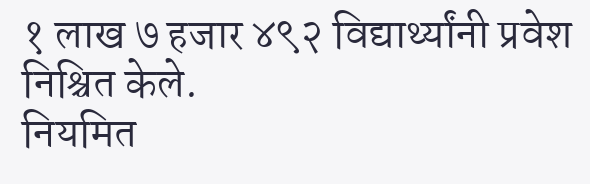१ लाख ७ हजार ४९२ विद्यार्थ्यांनी प्रवेश निश्चित केले.
नियमित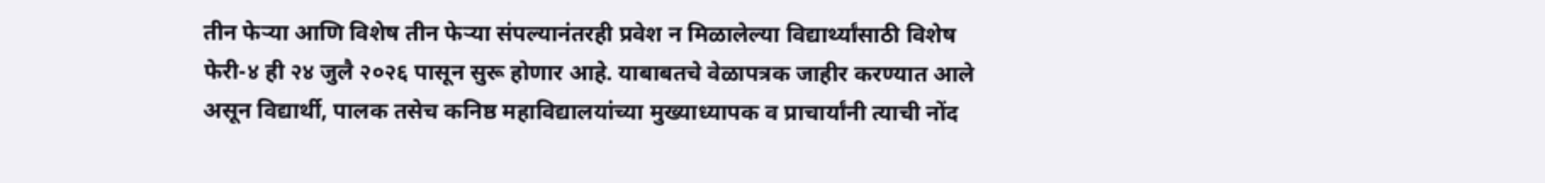तीन फेऱ्या आणि विशेष तीन फेऱ्या संपल्यानंतरही प्रवेश न मिळालेल्या विद्यार्थ्यांसाठी विशेष फेरी-४ ही २४ जुलै २०२६ पासून सुरू होणार आहे. याबाबतचे वेळापत्रक जाहीर करण्यात आले असून विद्यार्थी, पालक तसेच कनिष्ठ महाविद्यालयांच्या मुख्याध्यापक व प्राचार्यांनी त्याची नोंद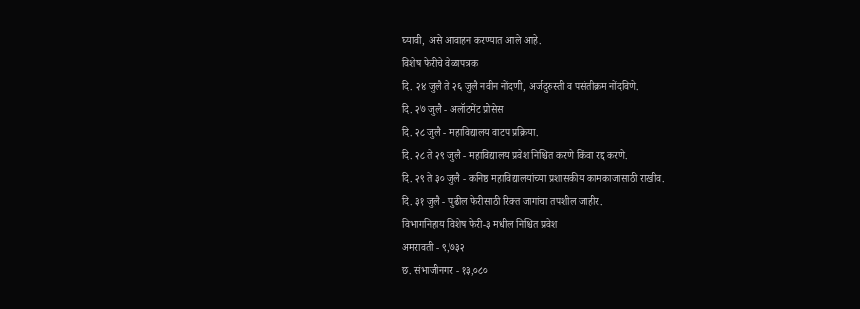घ्यावी, असे आवाहन करण्यात आले आहे.
विशेष फेरीचे वेळापत्रक
दि. २४ जुलै ते २६ जुलै नवीन नोंदणी, अर्जदुरुस्ती व पसंतीक्रम नोंदविणे.
दि. २७ जुलै - अलॉटमेंट प्रोसेस
दि. २८ जुलै - महाविद्यालय वाटप प्रक्रिया.
दि. २८ ते २९ जुलै - महाविद्यालय प्रवेश निश्चित करणे किंवा रद्द करणे.
दि. २९ ते ३० जुलै - कनिष्ठ महाविद्यालयांच्या प्रशासकीय कामकाजासाठी राखीव.
दि. ३१ जुलै - पुढील फेरीसाठी रिक्त जागांचा तपशील जाहीर.
विभागनिहाय विशेष फेरी-३ मधील निश्चित प्रवेश
अमरावती - ९,७३२
छ. संभाजीनगर - १३,०८०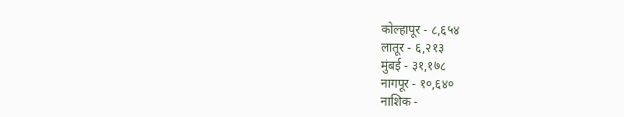कोल्हापूर - ८,६५४
लातूर - ६,२१३
मुंबई - ३१,१७८
नागपूर - १०,६४०
नाशिक -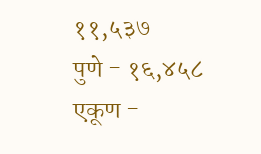११,५३७
पुणे - १६,४५८
एकूण -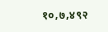१०,७,४९२